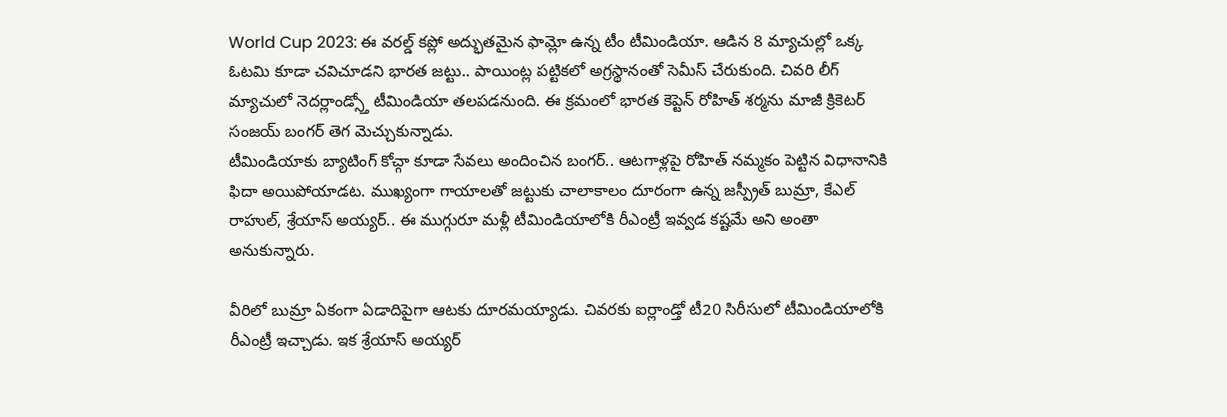World Cup 2023: ఈ వరల్డ్ కప్లో అద్భుతమైన ఫామ్లో ఉన్న టీం టీమిండియా. ఆడిన 8 మ్యాచుల్లో ఒక్క ఓటమి కూడా చవిచూడని భారత జట్టు.. పాయింట్ల పట్టికలో అగ్రస్థానంతో సెమీస్ చేరుకుంది. చివరి లీగ్ మ్యాచులో నెదర్లాండ్స్తో టీమిండియా తలపడనుంది. ఈ క్రమంలో భారత కెప్టెన్ రోహిత్ శర్మను మాజీ క్రికెటర్ సంజయ్ బంగర్ తెగ మెచ్చుకున్నాడు.
టీమిండియాకు బ్యాటింగ్ కోచ్గా కూడా సేవలు అందించిన బంగర్.. ఆటగాళ్లపై రోహిత్ నమ్మకం పెట్టిన విధానానికి ఫిదా అయిపోయాడట. ముఖ్యంగా గాయాలతో జట్టుకు చాలాకాలం దూరంగా ఉన్న జస్ప్రీత్ బుమ్రా, కేఎల్ రాహుల్, శ్రేయాస్ అయ్యర్.. ఈ ముగ్గురూ మళ్లీ టీమిండియాలోకి రీఎంట్రీ ఇవ్వడ కష్టమే అని అంతా అనుకున్నారు.

వీరిలో బుమ్రా ఏకంగా ఏడాదిపైగా ఆటకు దూరమయ్యాడు. చివరకు ఐర్లాండ్తో టీ20 సిరీసులో టీమిండియాలోకి రీఎంట్రీ ఇచ్చాడు. ఇక శ్రేయాస్ అయ్యర్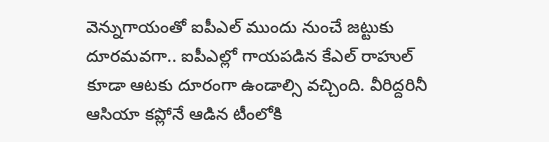వెన్నుగాయంతో ఐపీఎల్ ముందు నుంచే జట్టుకు దూరమవగా.. ఐపీఎల్లో గాయపడిన కేఎల్ రాహుల్ కూడా ఆటకు దూరంగా ఉండాల్సి వచ్చింది. వీరిద్దరినీ ఆసియా కప్లోనే ఆడిన టీంలోకి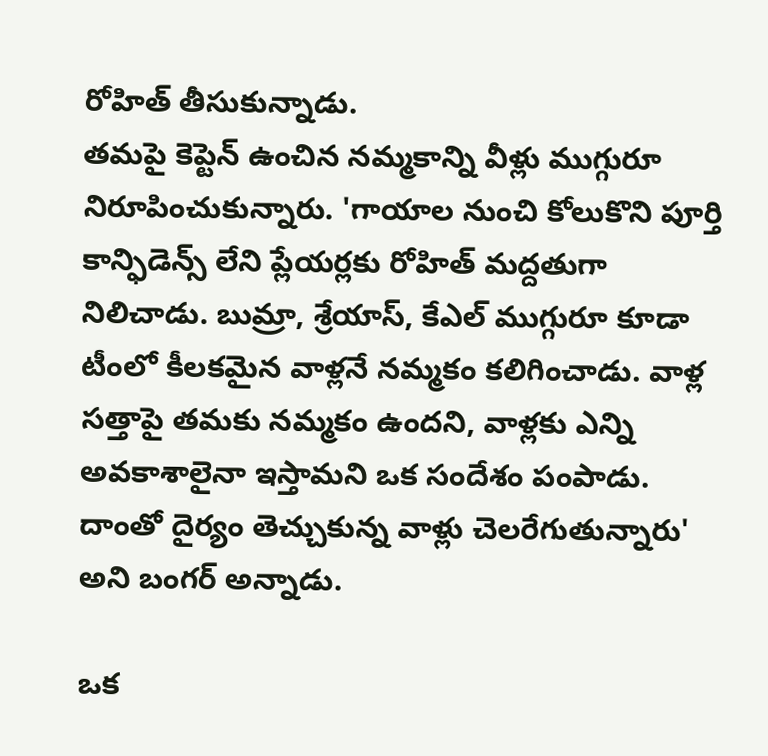రోహిత్ తీసుకున్నాడు.
తమపై కెప్టెన్ ఉంచిన నమ్మకాన్ని వీళ్లు ముగ్గురూ నిరూపించుకున్నారు. 'గాయాల నుంచి కోలుకొని పూర్తి కాన్ఫిడెన్స్ లేని ప్లేయర్లకు రోహిత్ మద్దతుగా నిలిచాడు. బుమ్రా, శ్రేయాస్, కేఎల్ ముగ్గురూ కూడా టీంలో కీలకమైన వాళ్లనే నమ్మకం కలిగించాడు. వాళ్ల సత్తాపై తమకు నమ్మకం ఉందని, వాళ్లకు ఎన్ని అవకాశాలైనా ఇస్తామని ఒక సందేశం పంపాడు. దాంతో దైర్యం తెచ్చుకున్న వాళ్లు చెలరేగుతున్నారు' అని బంగర్ అన్నాడు.

ఒక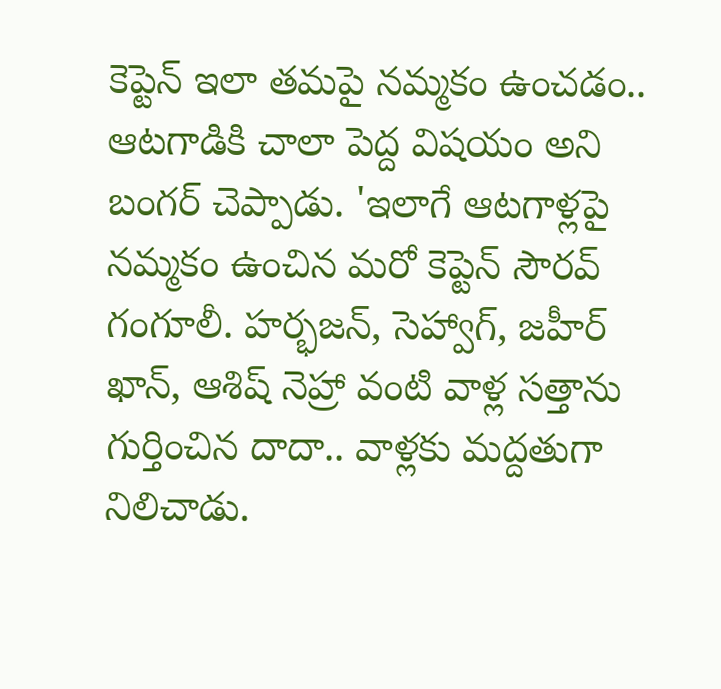కెప్టెన్ ఇలా తమపై నమ్మకం ఉంచడం.. ఆటగాడికి చాలా పెద్ద విషయం అని బంగర్ చెప్పాడు. 'ఇలాగే ఆటగాళ్లపై నమ్మకం ఉంచిన మరో కెప్టెన్ సౌరవ్ గంగూలీ. హర్భజన్, సెహ్వాగ్, జహీర్ ఖాన్, ఆశిష్ నెహ్రా వంటి వాళ్ల సత్తాను గుర్తించిన దాదా.. వాళ్లకు మద్దతుగా నిలిచాడు.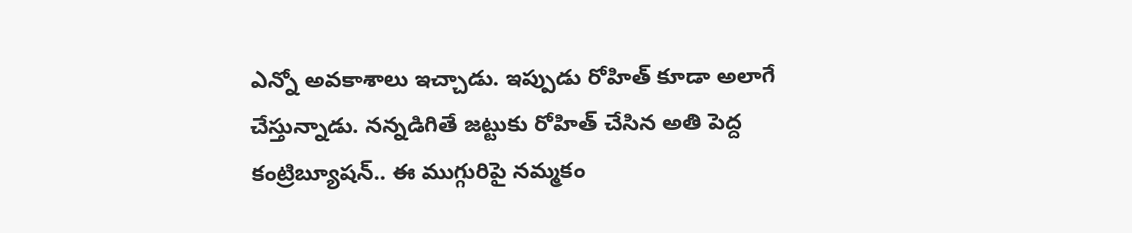ఎన్నో అవకాశాలు ఇచ్చాడు. ఇప్పుడు రోహిత్ కూడా అలాగే చేస్తున్నాడు. నన్నడిగితే జట్టుకు రోహిత్ చేసిన అతి పెద్ద కంట్రిబ్యూషన్.. ఈ ముగ్గురిపై నమ్మకం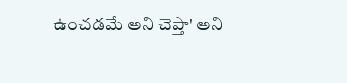ఉంచడమే అని చెప్తా' అని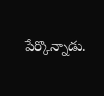పేర్కొన్నాడు.